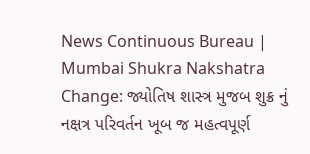News Continuous Bureau | Mumbai Shukra Nakshatra Change: જ્યોતિષ શાસ્ત્ર મુજબ શુક્ર નું નક્ષત્ર પરિવર્તન ખૂબ જ મહત્વપૂર્ણ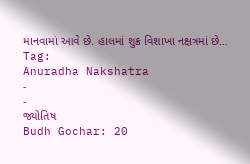માનવામાં આવે છે. હાલમાં શુક્ર વિશાખા નક્ષત્રમાં છે…
Tag:
Anuradha Nakshatra
-
-
જ્યોતિષ
Budh Gochar: 20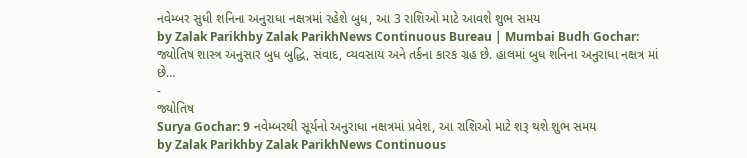નવેમ્બર સુધી શનિના અનુરાધા નક્ષત્રમાં રહેશે બુધ, આ 3 રાશિઓ માટે આવશે શુભ સમય
by Zalak Parikhby Zalak ParikhNews Continuous Bureau | Mumbai Budh Gochar: જ્યોતિષ શાસ્ત્ર અનુસાર બુધ બુદ્ધિ, સંવાદ, વ્યવસાય અને તર્કના કારક ગ્રહ છે. હાલમાં બુધ શનિના અનુરાધા નક્ષત્ર માં છે…
-
જ્યોતિષ
Surya Gochar: 9 નવેમ્બરથી સૂર્યનો અનુરાધા નક્ષત્રમાં પ્રવેશ, આ રાશિઓ માટે શરૂ થશે શુભ સમય
by Zalak Parikhby Zalak ParikhNews Continuous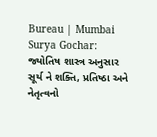Bureau | Mumbai Surya Gochar: જ્યોતિષ શાસ્ત્ર અનુસાર સૂર્ય ને શક્તિ, પ્રતિષ્ઠા અને નેતૃત્વનો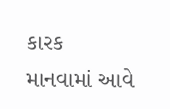કારક માનવામાં આવે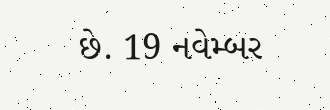છે. 19 નવેમ્બર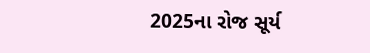2025ના રોજ સૂર્ય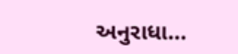અનુરાધા…